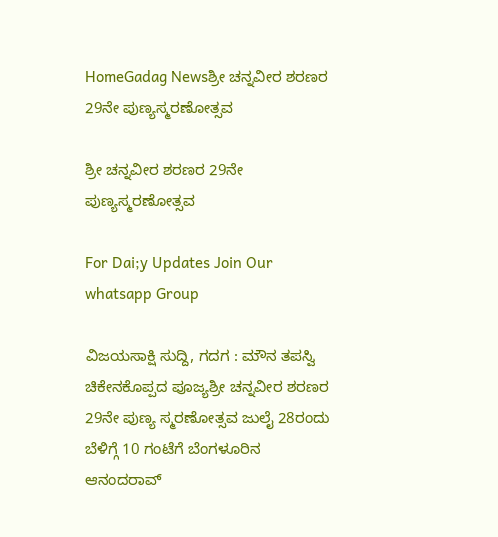HomeGadag Newsಶ್ರೀ ಚನ್ನವೀರ ಶರಣರ 29ನೇ ಪುಣ್ಯಸ್ಮರಣೋತ್ಸವ

ಶ್ರೀ ಚನ್ನವೀರ ಶರಣರ 29ನೇ ಪುಣ್ಯಸ್ಮರಣೋತ್ಸವ

For Dai;y Updates Join Our whatsapp Group

ವಿಜಯಸಾಕ್ಷಿ ಸುದ್ದಿ, ಗದಗ : ಮೌನ ತಪಸ್ವಿ ಚಿಕೇನಕೊಪ್ಪದ ಪೂಜ್ಯಶ್ರೀ ಚನ್ನವೀರ ಶರಣರ 29ನೇ ಪುಣ್ಯ ಸ್ಮರಣೋತ್ಸವ ಜುಲೈ 28ರಂದು ಬೆಳಿಗ್ಗೆ 10 ಗಂಟೆಗೆ ಬೆಂಗಳೂರಿನ ಆನಂದರಾವ್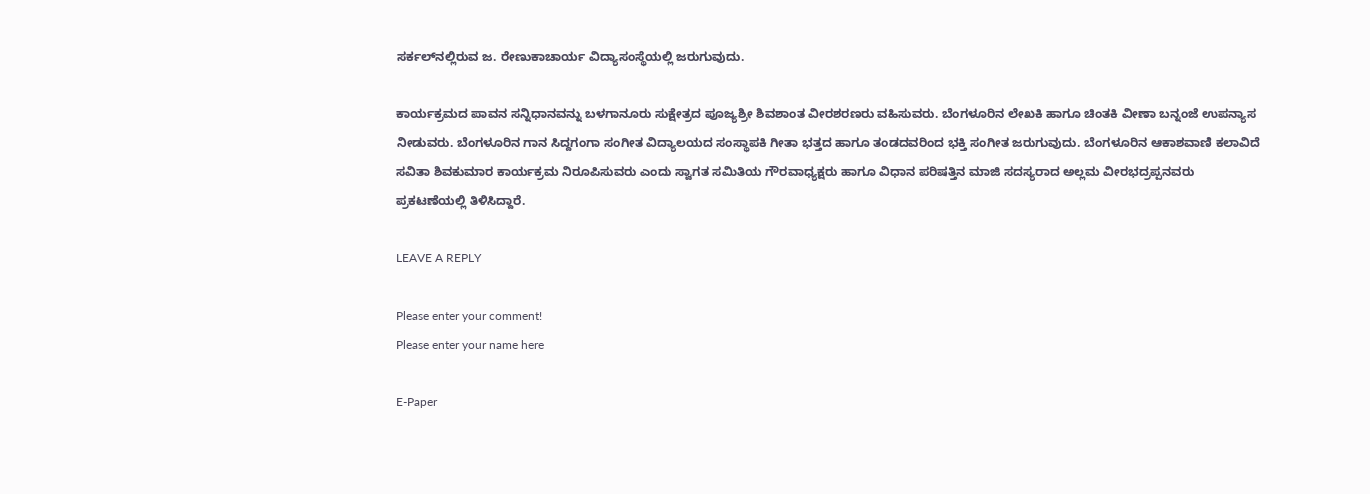ಸರ್ಕಲ್‌ನಲ್ಲಿರುವ ಜ. ರೇಣುಕಾಚಾರ್ಯ ವಿದ್ಯಾಸಂಸ್ಥೆಯಲ್ಲಿ ಜರುಗುವುದು.

ಕಾರ್ಯಕ್ರಮದ ಪಾವನ ಸನ್ನಿಧಾನವನ್ನು ಬಳಗಾನೂರು ಸುಕ್ಷೇತ್ರದ ಪೂಜ್ಯಶ್ರೀ ಶಿವಶಾಂತ ವೀರಶರಣರು ವಹಿಸುವರು. ಬೆಂಗಳೂರಿನ ಲೇಖಕಿ ಹಾಗೂ ಚಿಂತಕಿ ವೀಣಾ ಬನ್ನಂಜೆ ಉಪನ್ಯಾಸ ನೀಡುವರು. ಬೆಂಗಳೂರಿನ ಗಾನ ಸಿದ್ದಗಂಗಾ ಸಂಗೀತ ವಿದ್ಯಾಲಯದ ಸಂಸ್ಥಾಪಕಿ ಗೀತಾ ಭತ್ತದ ಹಾಗೂ ತಂಡದವರಿಂದ ಭಕ್ತಿ ಸಂಗೀತ ಜರುಗುವುದು. ಬೆಂಗಳೂರಿನ ಆಕಾಶವಾಣಿ ಕಲಾವಿದೆ ಸವಿತಾ ಶಿವಕುಮಾರ ಕಾರ್ಯಕ್ರಮ ನಿರೂಪಿಸುವರು ಎಂದು ಸ್ವಾಗತ ಸಮಿತಿಯ ಗೌರವಾಧ್ಯಕ್ಷರು ಹಾಗೂ ವಿಧಾನ ಪರಿಷತ್ತಿನ ಮಾಜಿ ಸದಸ್ಯರಾದ ಅಲ್ಲಮ ವೀರಭದ್ರಪ್ಪನವರು ಪ್ರಕಟಣೆಯಲ್ಲಿ ತಿಳಿಸಿದ್ದಾರೆ.

LEAVE A REPLY

Please enter your comment!
Please enter your name here

E-Paper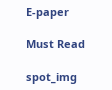E-paper

Must Read

spot_img